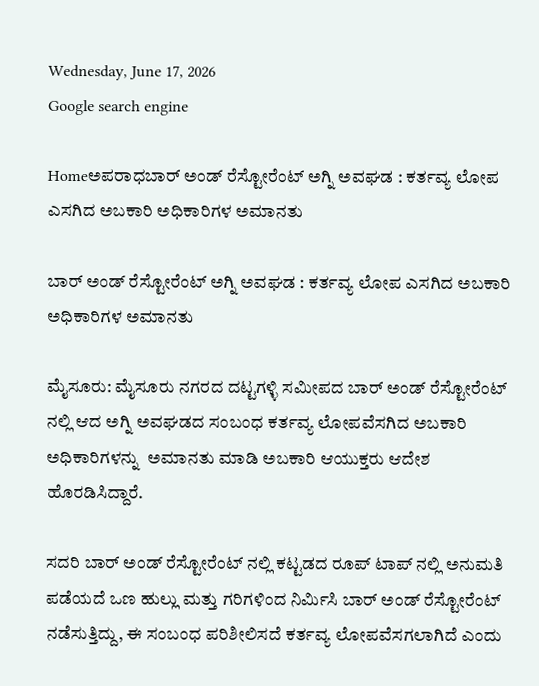Wednesday, June 17, 2026
Google search engine

Homeಅಪರಾಧಬಾರ್ ಅಂಡ್ ರೆಸ್ಟೋರೆಂಟ್ ಅಗ್ನಿ ಅವಘಡ : ಕರ್ತವ್ಯ ಲೋಪ ಎಸಗಿದ ಅಬಕಾರಿ ಅಧಿಕಾರಿಗಳ ಅಮಾನತು

ಬಾರ್ ಅಂಡ್ ರೆಸ್ಟೋರೆಂಟ್ ಅಗ್ನಿ ಅವಘಡ : ಕರ್ತವ್ಯ ಲೋಪ ಎಸಗಿದ ಅಬಕಾರಿ ಅಧಿಕಾರಿಗಳ ಅಮಾನತು

ಮೈಸೂರು: ಮೈಸೂರು ನಗರದ ದಟ್ಟಗಳ್ಳಿ ಸಮೀಪದ ಬಾರ್ ಅಂಡ್ ರೆಸ್ಟೋರೆಂಟ್ ನಲ್ಲಿ ಆದ ಅಗ್ನಿ ಅವಘಡದ ಸಂಬಂಧ ಕರ್ತವ್ಯ ಲೋಪವೆಸಗಿದ ಅಬಕಾರಿ ಅಧಿಕಾರಿಗಳನ್ನು  ಅಮಾನತು ಮಾಡಿ ಅಬಕಾರಿ ಆಯುಕ್ತರು ಆದೇಶ ಹೊರಡಿಸಿದ್ದಾರೆ.

ಸದರಿ ಬಾರ್ ಅಂಡ್ ರೆಸ್ಟೋರೆಂಟ್ ನಲ್ಲಿ ಕಟ್ಟಡದ ರೂಪ್ ಟಾಪ್ ನಲ್ಲಿ ಅನುಮತಿ ಪಡೆಯದೆ ಒಣ ಹುಲ್ಲು ಮತ್ತು ಗರಿಗಳಿಂದ ನಿರ್ಮಿಸಿ ಬಾರ್ ಅಂಡ್ ರೆಸ್ಟೋರೆಂಟ್ ನಡೆಸುತ್ತಿದ್ದು, ಈ ಸಂಬಂಧ ಪರಿಶೀಲಿಸದೆ ಕರ್ತವ್ಯ ಲೋಪವೆಸಗಲಾಗಿದೆ ಎಂದು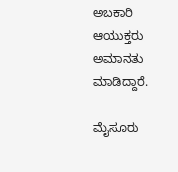ಅಬಕಾರಿ ಆಯುಕ್ತರು ಅಮಾನತು ಮಾಡಿದ್ದಾರೆ.

ಮೈಸೂರು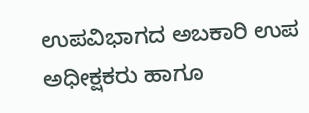ಉಪವಿಭಾಗದ ಅಬಕಾರಿ ಉಪ ಅಧೀಕ್ಷಕರು ಹಾಗೂ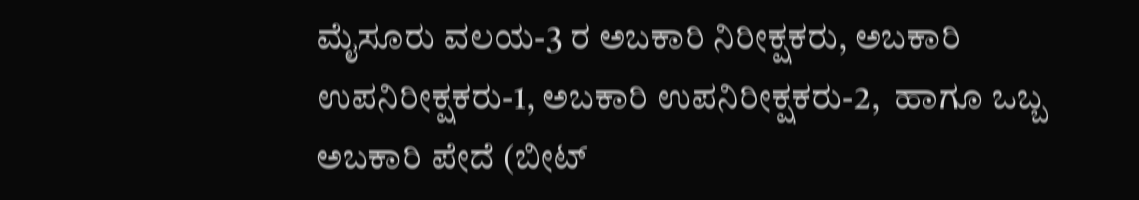ಮೈಸೂರು ವಲಯ-3 ರ ಅಬಕಾರಿ ನಿರೀಕ್ಷಕರು, ಅಬಕಾರಿ ಉಪನಿರೀಕ್ಷಕರು-1, ಅಬಕಾರಿ ಉಪನಿರೀಕ್ಷಕರು-2,  ಹಾಗೂ ಒಬ್ಬ ಅಬಕಾರಿ ಪೇದೆ (ಬೀಟ್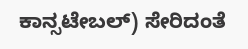ಕಾನ್ಸಟೇಬಲ್) ಸೇರಿದಂತೆ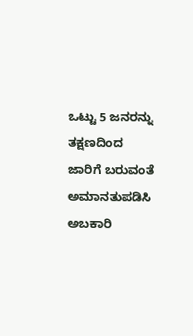ಒಟ್ಟು 5 ಜನರನ್ನು ತಕ್ಷಣದಿಂದ ಜಾರಿಗೆ ಬರುವಂತೆ ಅಮಾನತುಪಡಿಸಿ ಅಬಕಾರಿ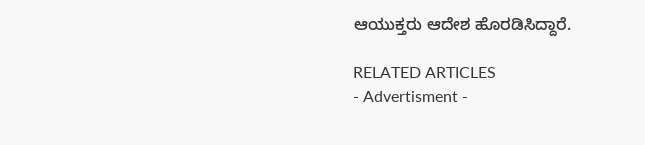ಆಯುಕ್ತರು ಆದೇಶ ಹೊರಡಿಸಿದ್ದಾರೆ.

RELATED ARTICLES
- Advertisment -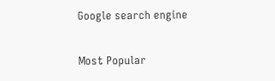Google search engine

Most Popular